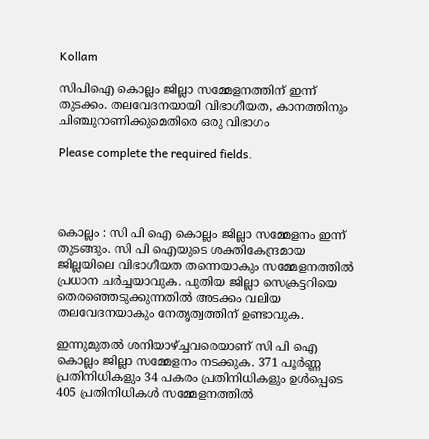Kollam

സിപിഐ കൊല്ലം ജില്ലാ സമ്മേളനത്തിന് ഇന്ന് തുടക്കം. തലവേദനയായി വിഭാഗീയത, കാനത്തിനും ചിഞ്ചുറാണിക്കുമെതിരെ ഒരു വിഭാഗം

Please complete the required fields.




കൊല്ലം : സി പി ഐ കൊല്ലം ജില്ലാ സമ്മേളനം ഇന്ന് തുടങ്ങും. സി പി ഐയുടെ ശക്തികേന്ദ്രമായ ജില്ലയിലെ വിഭാഗീയത തന്നെയാകും സമ്മേളനത്തിൽ പ്രധാന ചര്‍ച്ചയാവുക. പുതിയ ജില്ലാ സെക്രട്ടറിയെ തെരഞ്ഞെടുക്കുന്നതിൽ അടക്കം വലിയ തലവേദനയാകും നേതൃത്വത്തിന് ഉണ്ടാവുക.

ഇന്നുമുതൽ ശനിയാഴ്ച്ചവരെയാണ് സി പി ഐ കൊല്ലം ജില്ലാ സമ്മേളനം നടക്കുക. 371 പൂർണ്ണ പ്രതിനിധികളും 34 പകരം പ്രതിനിധികളും ഉൾപ്പെടെ 405 പ്രതിനിധികൾ സമ്മേളനത്തിൽ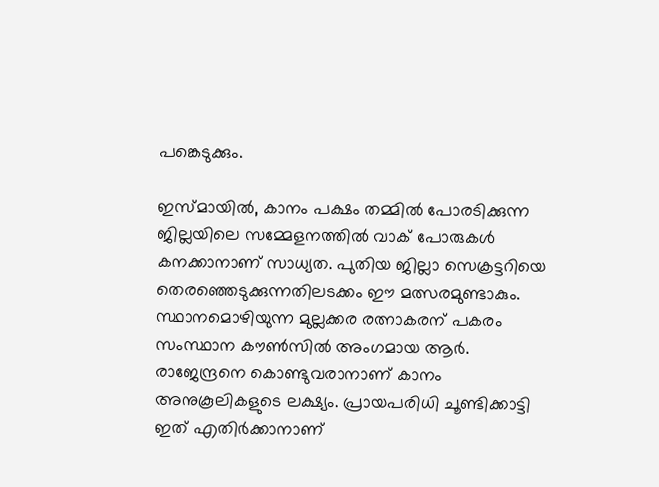പങ്കെടുക്കും.

ഇസ്മായിൽ, കാനം പക്ഷം തമ്മിൽ പോരടിക്കുന്ന ജില്ലയിലെ സമ്മേളനത്തിൽ വാക് പോരുകൾ കനക്കാനാണ് സാധ്യത. പുതിയ ജില്ലാ സെക്രട്ടറിയെ തെരഞ്ഞെടുക്കുന്നതിലടക്കം ഈ മത്സരമുണ്ടാകും. സ്ഥാനമൊഴിയുന്ന മുല്ലക്കര രത്നാകരന് പകരം സംസ്ഥാന കൗണ്‍സിൽ അംഗമായ ആർ. രാജേന്ദ്രനെ കൊണ്ടുവരാനാണ് കാനം അനുകൂലികളുടെ ലക്ഷ്യം. പ്രായപരിധി ചൂണ്ടിക്കാട്ടി ഇത് എതിര്‍ക്കാനാണ്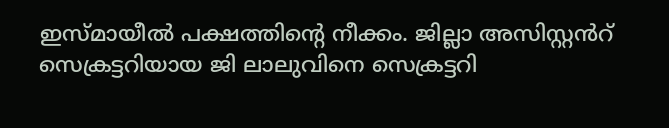ഇസ്മായീൽ പക്ഷത്തിന്റെ നീക്കം. ജില്ലാ അസിസ്റ്റൻറ് സെക്രട്ടറിയായ ജി ലാലുവിനെ സെക്രട്ടറി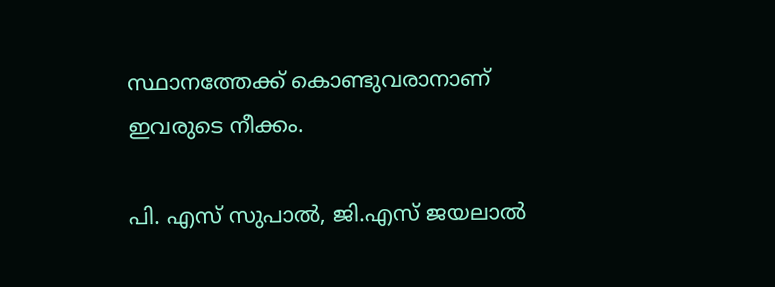സ്ഥാനത്തേക്ക് കൊണ്ടുവരാനാണ് ഇവരുടെ നീക്കം.

പി. എസ് സുപാൽ, ജി.എസ് ജയലാൽ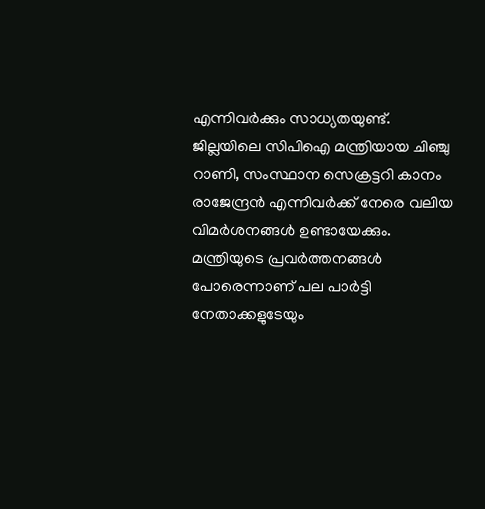എന്നിവര്‍ക്കും സാധ്യതയുണ്ട്. ജില്ലയിലെ സിപിഐ മന്ത്രിയായ ചിഞ്ചു റാണി, സംസ്ഥാന സെക്രട്ടറി കാനം രാജേന്ദ്രൻ എന്നിവർക്ക് നേരെ വലിയ വിമര്‍ശനങ്ങൾ ഉണ്ടായേക്കും. മന്ത്രിയുടെ പ്രവര്‍ത്തനങ്ങൾ പോരെന്നാണ് പല പാര്‍ട്ടി നേതാക്കളുടേയും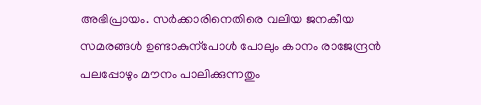അഭിപ്രായം. സര്‍ക്കാരിനെതിരെ വലിയ ജനകീയ സമരങ്ങൾ ഉണ്ടാകുന്പോൾ പോലും കാനം രാജേന്ദ്രൻ പലപ്പോഴും മൗനം പാലിക്കുന്നതും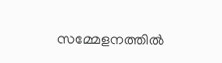സമ്മേളനത്തിൽ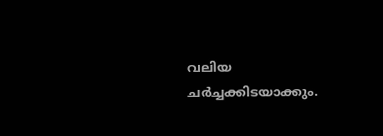വലിയ ചര്‍ച്ചക്കിടയാക്കും.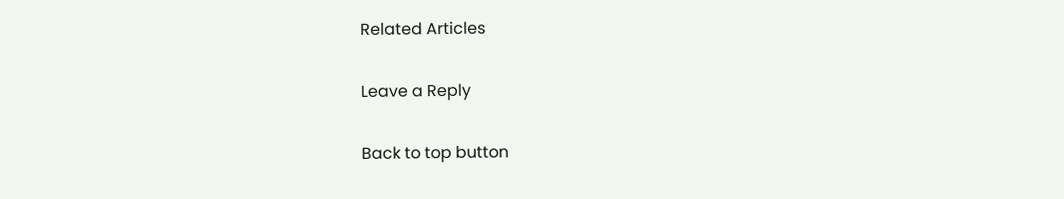Related Articles

Leave a Reply

Back to top button